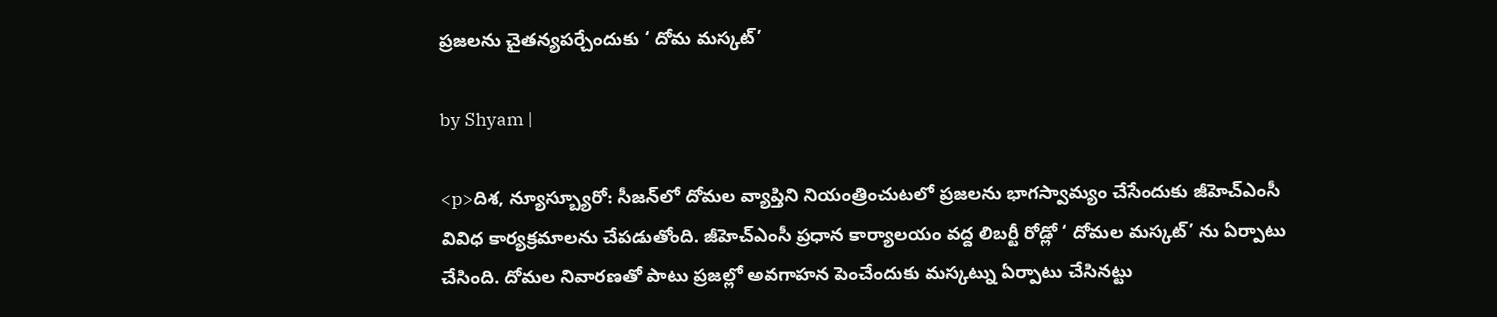ప్రజ‌లను చైత‌న్యప‌ర్చేందుకు ‘ దోమ మ‌స్కట్’

by Shyam |

<p>దిశ, న్యూస్బ్యూరో: సీజ‌న్‌లో దోమ‌ల వ్యాప్తిని నియంత్రించుట‌లో ప్రజ‌ల‌ను భాగ‌స్వామ్యం చేసేందుకు జీహెచ్ఎంసీ వివిధ కార్యక్రమాల‌ను చేపడుతోంది. జీహెచ్ఎంసీ ప్రధాన కార్యాలయం వద్ద లిబర్టీ రోడ్లో ‘ దోమ‌ల మ‌స్కట్‌’ ను ఏర్పాటు చేసింది. దోమల నివారణతో పాటు ప్రజల్లో అవగాహన పెంచేందుకు మస్కట్ను ఏర్పాటు చేసినట్టు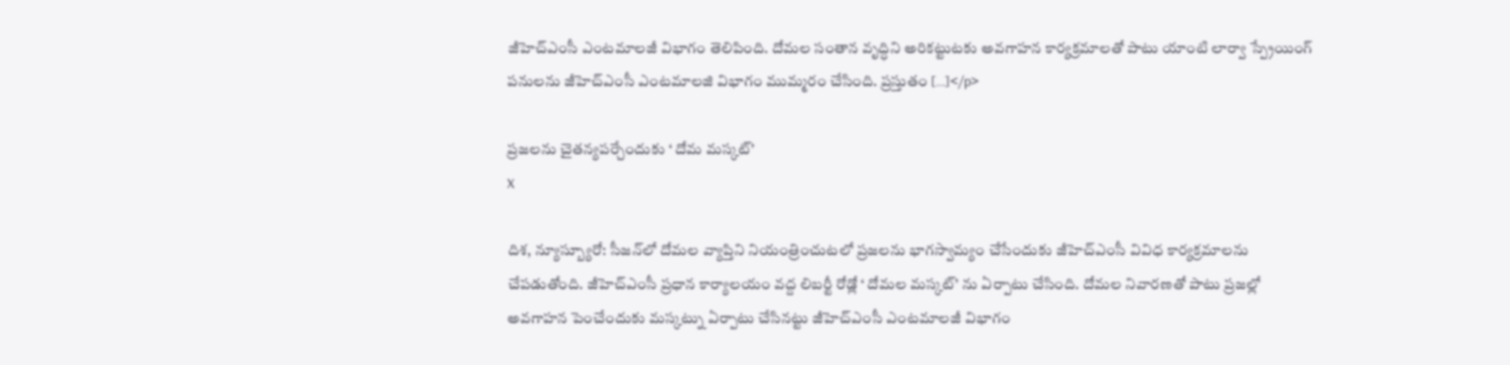జీహెచ్ఎంసీ ఎంటమాలజీ విభాగం తెలిపింది. దోమ‌ల సంతాన వృద్ధిని అరిక‌ట్టుట‌కు అవ‌గాహ‌న కార్యక్రమాల‌తో పాటు యాంటి లార్వా స్ప్రేయింగ్ ప‌నుల‌ను జీహెచ్ఎంసీ ఎంట‌మాల‌జి విభాగం ముమ్మరం చేసింది. ప్రస్తుతం […]</p>

ప్రజ‌లను చైత‌న్యప‌ర్చేందుకు ‘ దోమ మ‌స్కట్’
X

దిశ, న్యూస్బ్యూరో: సీజ‌న్‌లో దోమ‌ల వ్యాప్తిని నియంత్రించుట‌లో ప్రజ‌ల‌ను భాగ‌స్వామ్యం చేసేందుకు జీహెచ్ఎంసీ వివిధ కార్యక్రమాల‌ను చేపడుతోంది. జీహెచ్ఎంసీ ప్రధాన కార్యాలయం వద్ద లిబర్టీ రోడ్లో ‘ దోమ‌ల మ‌స్కట్‌’ ను ఏర్పాటు చేసింది. దోమల నివారణతో పాటు ప్రజల్లో అవగాహన పెంచేందుకు మస్కట్ను ఏర్పాటు చేసినట్టు జీహెచ్ఎంసీ ఎంటమాలజీ విభాగం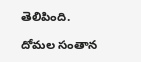తెలిపింది.

దోమ‌ల సంతాన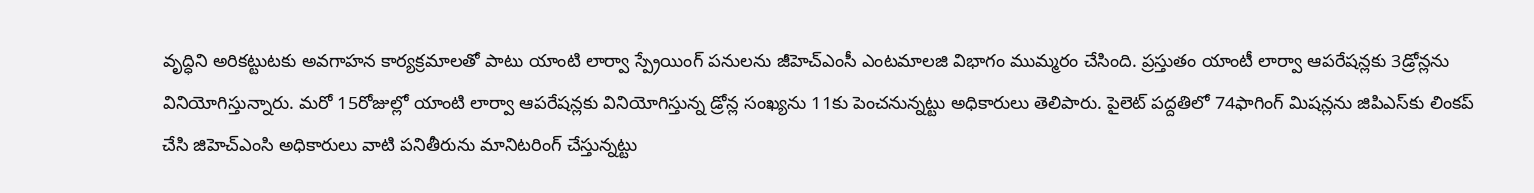వృద్ధిని అరిక‌ట్టుట‌కు అవ‌గాహ‌న కార్యక్రమాల‌తో పాటు యాంటి లార్వా స్ప్రేయింగ్ ప‌నుల‌ను జీహెచ్ఎంసీ ఎంట‌మాల‌జి విభాగం ముమ్మరం చేసింది. ప్రస్తుతం యాంటీ లార్వా ఆప‌రేష‌న్లకు 3డ్రోన్లను వినియోగిస్తున్నారు. మ‌రో 15రోజుల్లో యాంటి లార్వా ఆప‌రేష‌న్లకు వినియోగిస్తున్న డ్రోన్ల సంఖ్యను 11కు పెంచ‌నున్నట్టు అధికారులు తెలిపారు. పైలెట్ ప‌ద్దతిలో 74ఫాగింగ్ మిష‌న్లను జిపిఎస్‌కు లింక‌ప్ చేసి జిహెచ్‌ఎంసి అధికారులు వాటి ప‌నితీరును మానిట‌రింగ్ చేస్తున్నట్టు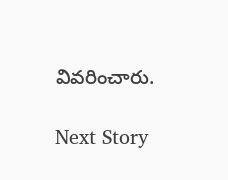వివరించారు.

Next Story